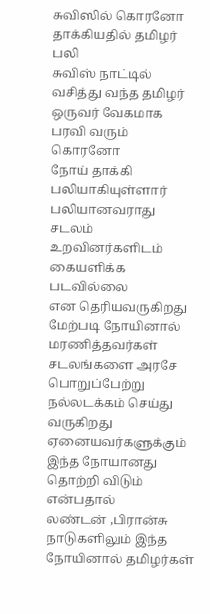சுவிஸில் கொரனோ தாக்கியதில் தமிழர் பலி
சுவிஸ் நாட்டில் வசித்து வந்த தமிழர் ஒருவர் வேகமாக பரவி வரும்
கொரனோ
நோய் தாக்கி பலியாகியுள்ளார்
பலியானவராது சடலம் உறவினர்களிடம் கையளிக்க படவில்லை
என தெரியவருகிறது
மேற்படி நோயினால் மரணித்தவர்கள் சடலங்களை அரசே
பொறுப்பேற்று நல்லடக்கம் செய்து வருகிறது
ஏனையவர்களுக்கும் இந்த நோயானது தொற்றி விடும் என்பதால்
லண்டன் ,பிரான்சு நாடுகளிலும் இந்த நோயினால் தமிழர்கள்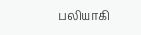பலியாகி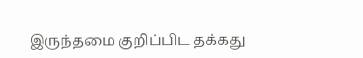இருந்தமை குறிப்பிட தக்கது